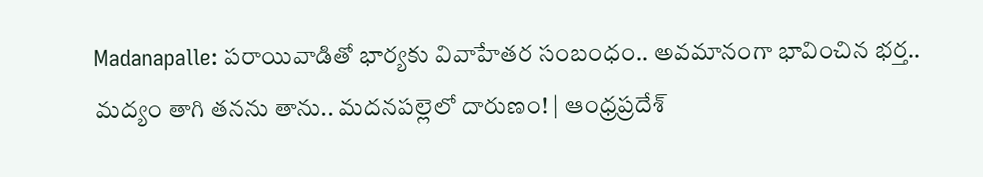Madanapalle: పరాయివాడితో భార్యకు వివాహేతర సంబంధం.. అవమానంగా భావించిన భర్త.. మద్యం తాగి తనను తాను.. మదనపల్లెలో దారుణం! | ఆంధ్రప్రదేశ్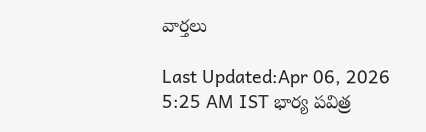వార్తలు

Last Updated:Apr 06, 2026 5:25 AM IST భార్య పవిత్ర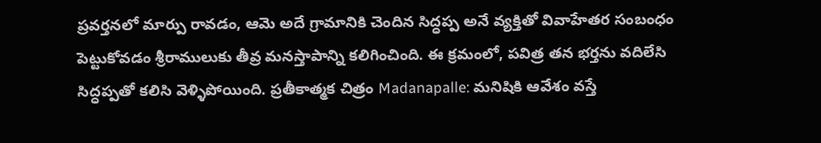ప్రవర్తనలో మార్పు రావడం, ఆమె అదే గ్రామానికి చెందిన సిద్ధప్ప అనే వ్యక్తితో వివాహేతర సంబంధం పెట్టుకోవడం శ్రీరాములుకు తీవ్ర మనస్తాపాన్ని కలిగించింది. ఈ క్రమంలో, పవిత్ర తన భర్తను వదిలేసి సిద్ధప్పతో కలిసి వెళ్ళిపోయింది. ప్రతీకాత్మక చిత్రం Madanapalle: మనిషికి ఆవేశం వస్తే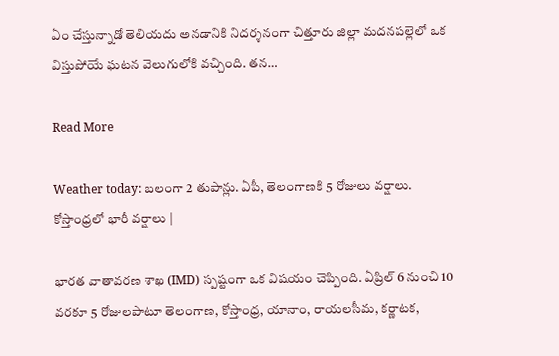ఏం చేస్తున్నాడో తెలియదు అనడానికి నిదర్శనంగా చిత్తూరు జిల్లా మదనపల్లెలో ఒక విస్తుపోయే ఘటన వెలుగులోకి వచ్చింది. తన…

Read More

Weather today: బలంగా 2 తుపాన్లు. ఏపీ, తెలంగాణకి 5 రోజులు వర్షాలు. కోస్తాంధ్రలో భారీ వర్షాలు |

భారత వాతావరణ శాఖ (IMD) స్పష్టంగా ఒక విషయం చెప్పింది. ఏప్రిల్ 6 నుంచి 10 వరకూ 5 రోజులపాటూ తెలంగాణ, కోస్తాంధ్ర, యానాం, రాయలసీమ, కర్ణాటక,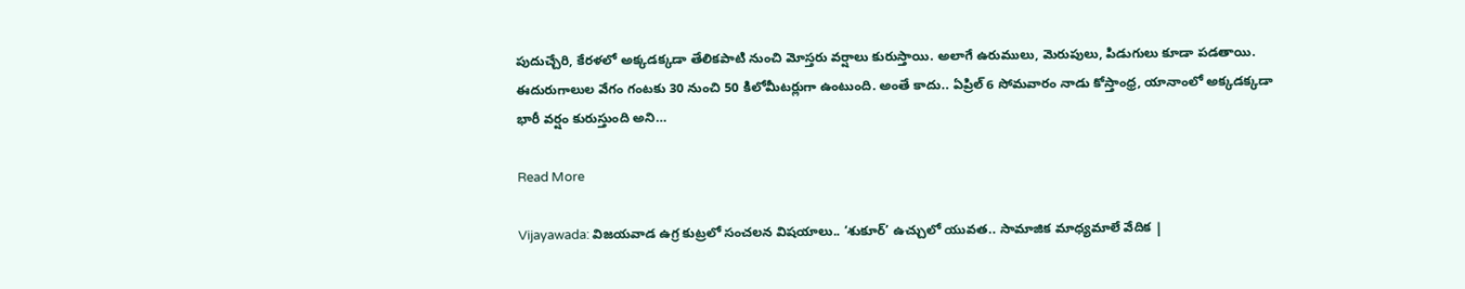పుదుచ్చేరి, కేరళలో అక్కడక్కడా తేలికపాటి నుంచి మోస్తరు వర్షాలు కురుస్తాయి. అలాగే ఉరుములు, మెరుపులు, పిడుగులు కూడా పడతాయి. ఈదురుగాలుల వేగం గంటకు 30 నుంచి 50 కిలోమీటర్లుగా ఉంటుంది. అంతే కాదు.. ఏప్రిల్ 6 సోమవారం నాడు కోస్తాంధ్ర, యానాంలో అక్కడక్కడా భారీ వర్షం కురుస్తుంది అని…

Read More

Vijayawada: విజయవాడ ఉగ్ర కుట్రలో సంచలన విషయాలు.. ‘శుకూర్’ ఉచ్చులో యువత.. సామాజిక మాధ్యమాలే వేదిక |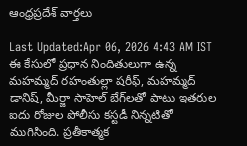ఆంధ్రప్రదేశ్ వార్తలు

Last Updated:Apr 06, 2026 4:43 AM IST ఈ కేసులో ప్రధాన నిందితులుగా ఉన్న మహమ్మద్ రహంతుల్లా షరీఫ్, మహమ్మద్ డానిష్, మీర్జా సాహెల్ బేగ్‌లతో పాటు ఇతరుల ఐదు రోజుల పోలీసు కస్టడీ నిన్నటితో ముగిసింది. ప్రతీకాత్మక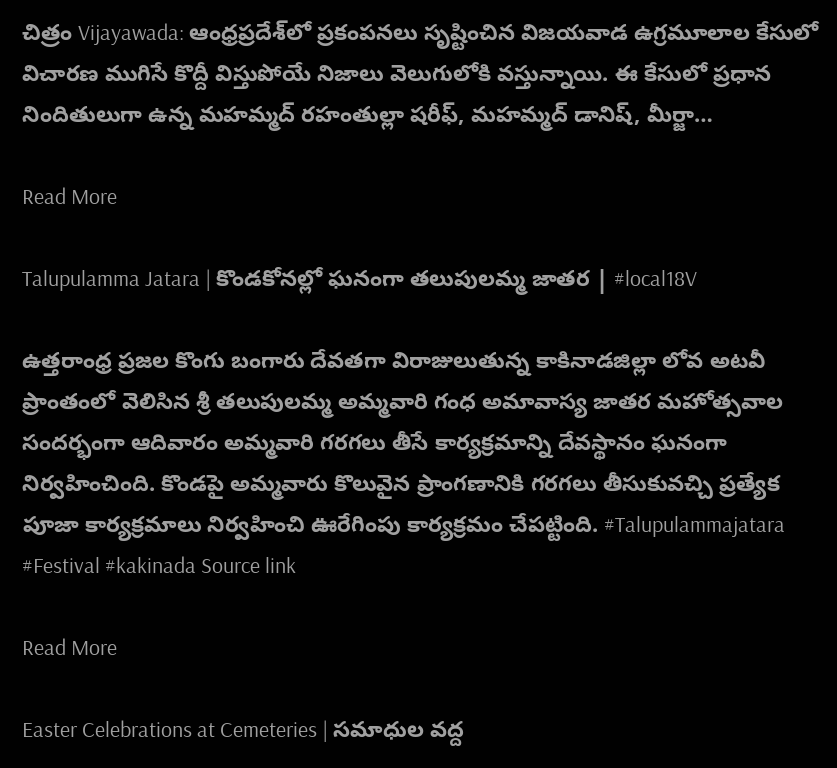చిత్రం Vijayawada: ఆంధ్రప్రదేశ్‌లో ప్రకంపనలు సృష్టించిన విజయవాడ ఉగ్రమూలాల కేసులో విచారణ ముగిసే కొద్దీ విస్తుపోయే నిజాలు వెలుగులోకి వస్తున్నాయి. ఈ కేసులో ప్రధాన నిందితులుగా ఉన్న మహమ్మద్ రహంతుల్లా షరీఫ్, మహమ్మద్ డానిష్, మీర్జా…

Read More

Talupulamma Jatara | కొండకోనల్లో ఘనంగా తలుపులమ్మ జాతర | #local18V

ఉత్తరాంధ్ర ప్రజల కొంగు బంగారు దేవతగా విరాజులుతున్న కాకినాడజిల్లా లోవ అటవీ ప్రాంతంలో వెలిసిన శ్రీ తలుపులమ్మ అమ్మవారి గంధ అమావాస్య జాతర మహోత్సవాల సందర్భంగా ఆదివారం అమ్మవారి గరగలు తీసే కార్యక్రమాన్ని దేవస్థానం ఘనంగా నిర్వహించింది. కొండపై అమ్మవారు కొలువైన ప్రాంగణానికి గరగలు తీసుకువచ్చి ప్రత్యేక పూజా కార్యక్రమాలు నిర్వహించి ఊరేగింపు కార్యక్రమం చేపట్టింది. #Talupulammajatara #Festival #kakinada Source link

Read More

Easter Celebrations at Cemeteries | సమాధుల వద్ద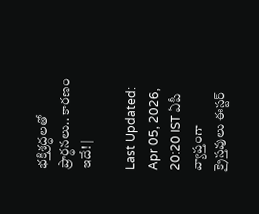భక్తిశ్రద్ధలతో ప్రార్థనలు.. కారణం ఇదే! |

Last Updated: Apr 05, 2026, 20:20 IST ఏపీ వ్యాప్తంగా క్రైస్తవులు ఈస్టర్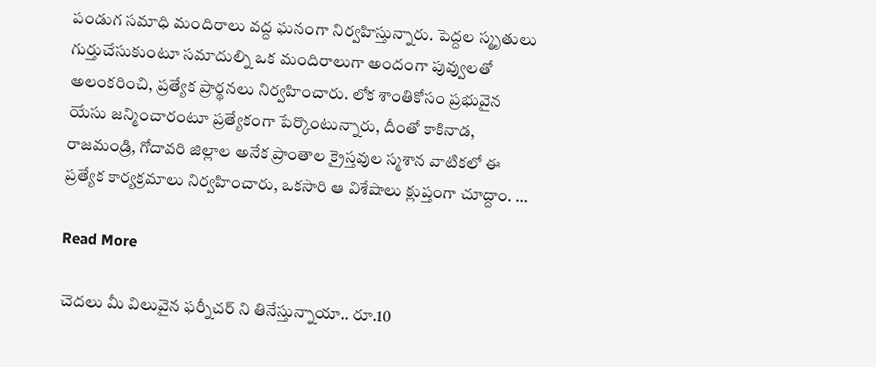పండుగ సమాధి మందిరాలు వద్ద ఘనంగా నిర్వహిస్తున్నారు. పెద్దల స్మృతులు గుర్తుచేసుకుంటూ సమాదుల్ని ఒక మందిరాలుగా అందంగా పువ్వులతో అలంకరించి, ప్రత్యేక ప్రార్థనలు నిర్వహించారు. లోక శాంతికోసం ప్రభువైన యేసు జన్మించారంటూ ప్రత్యేకంగా పేర్కొంటున్నారు, దీంతో కాకినాడ, రాజమండ్రి, గోదావరి జిల్లాల అనేక ప్రాంతాల క్రైస్తవుల స్మశాన వాటికలో ఈ ప్రత్యేక కార్యక్రమాలు నిర్వహించారు, ఒకసారి ఆ విశేషాలు క్లుప్తంగా చూద్దాం. …

Read More

చెదలు మీ విలువైన ఫర్నీచర్ ని తినేస్తున్నాయా.. రూ.10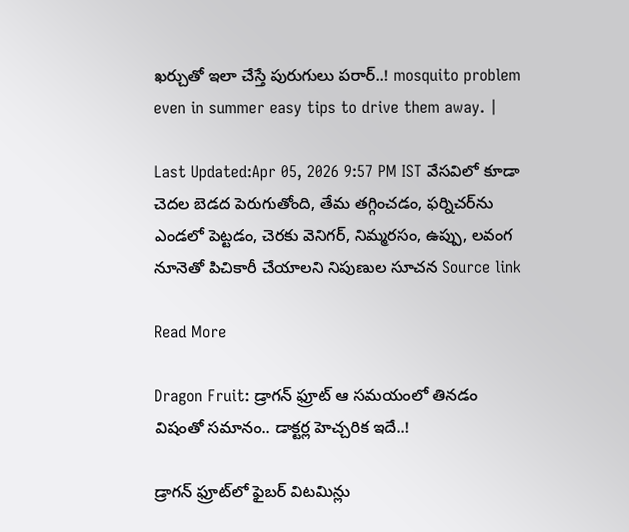ఖర్చుతో ఇలా చేస్తే పురుగులు పరార్..! mosquito problem even in summer easy tips to drive them away. |

Last Updated:Apr 05, 2026 9:57 PM IST వేసవిలో కూడా చెదల బెడద పెరుగుతోంది, తేమ తగ్గించడం, ఫర్నిచర్‌ను ఎండలో పెట్టడం, చెరకు వెనిగర్, నిమ్మరసం, ఉప్పు, లవంగ నూనెతో పిచికారీ చేయాలని నిపుణుల సూచన Source link

Read More

Dragon Fruit: డ్రాగన్ ఫ్రూట్ ఆ సమయంలో తినడం విషంతో సమానం.. డాక్టర్ల హెచ్చరిక ఇదే..!

డ్రాగన్ ఫ్రూట్‌లో ఫైబర్ విటమిన్లు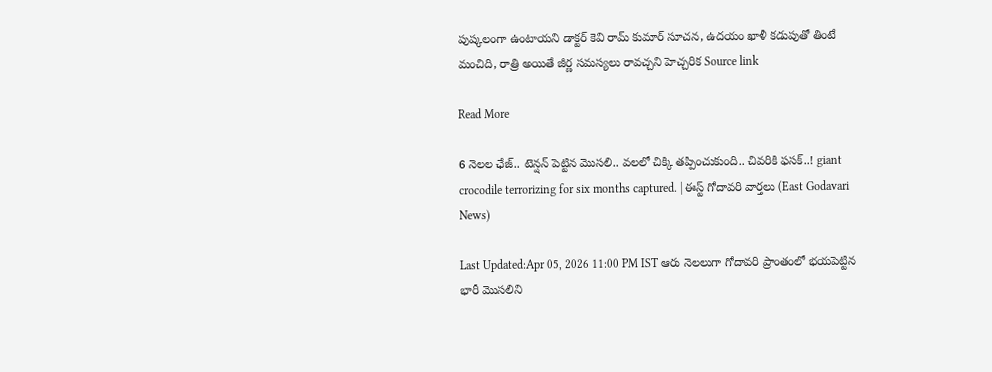పుష్కలంగా ఉంటాయని డాక్టర్ కెవి రామ్ కుమార్ సూచన, ఉదయం ఖాళీ కడుపుతో తింటే మంచిది, రాత్రి అయితే జీర్ణ సమస్యలు రావచ్చని హెచ్చరిక Source link

Read More

6 నెలల ఛేజ్.. టెన్షన్ పెట్టిన మొసలి.. వలలో చిక్కి తప్పించుకుంది.. చివరికి ఫసక్..! giant crocodile terrorizing for six months captured. | ఈస్ట్ గోదావరి వార్తలు (East Godavari News)

Last Updated:Apr 05, 2026 11:00 PM IST ఆరు నెలలుగా గోదావరి ప్రాంతంలో భయపెట్టిన భారీ మొసలిని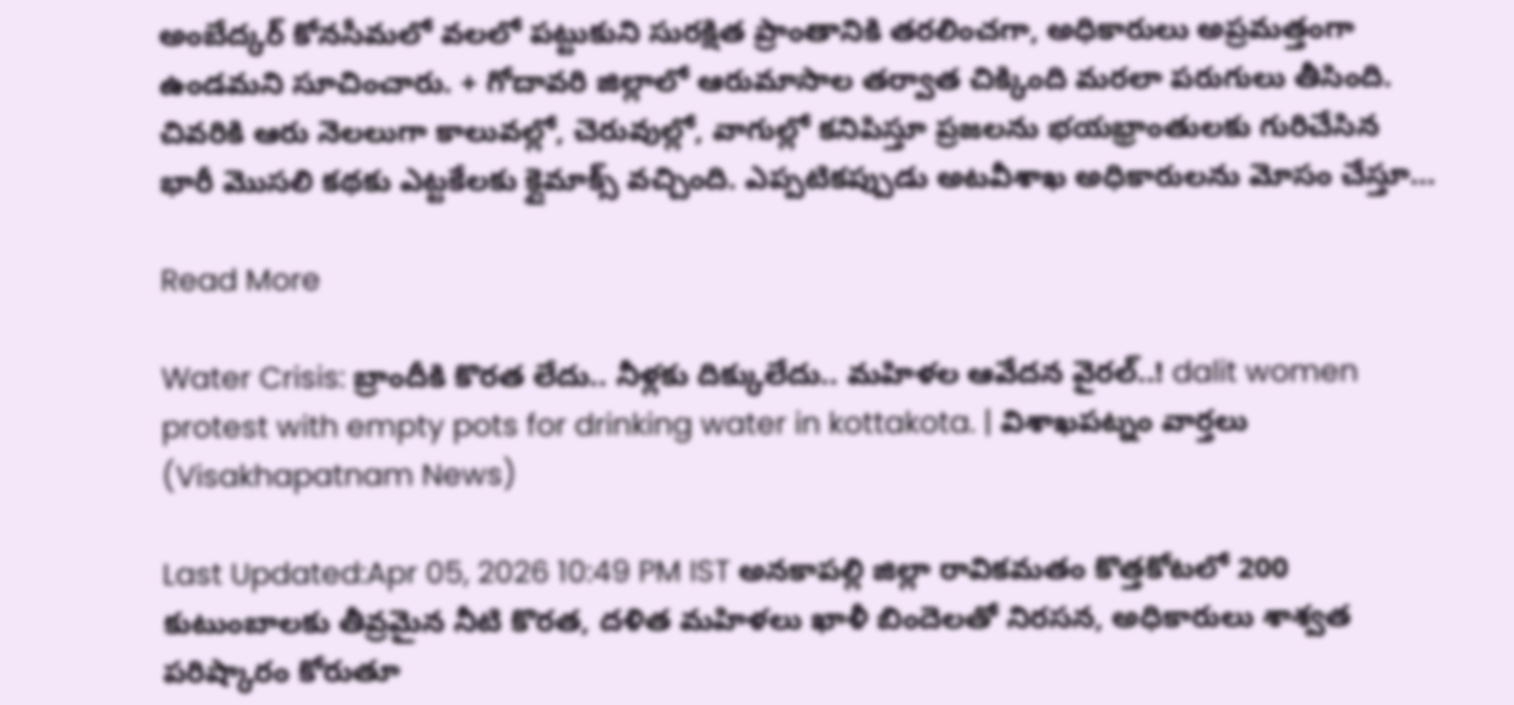అంబేద్కర్ కోనసీమలో వలలో పట్టుకుని సురక్షిత ప్రాంతానికి తరలించగా, అధికారులు అప్రమత్తంగా ఉండమని సూచించారు. + గోదావరి జిల్లాలో ఆరుమాసాల తర్వాత చిక్కింది మరలా పరుగులు తీసింది. చివరికి ఆరు నెలలుగా కాలువల్లో, చెరువుల్లో, వాగుల్లో కనిపిస్తూ ప్రజలను భయభ్రాంతులకు గురిచేసిన భారీ మొసలి కథకు ఎట్టకేలకు క్లైమాక్స్ వచ్చింది. ఎప్పటికప్పుడు అటవీశాఖ అధికారులను మోసం చేస్తూ…

Read More

Water Crisis: బ్రాందీకి కొరత లేదు.. నీళ్లకు దిక్కులేదు.. మహిళల ఆవేదన వైరల్..! dalit women protest with empty pots for drinking water in kottakota. | విశాఖపట్నం వార్తలు (Visakhapatnam News)

Last Updated:Apr 05, 2026 10:49 PM IST అనకాపల్లి జిల్లా రావికమతం కొత్తకోటలో 200 కుటుంబాలకు తీవ్రమైన నీటి కొరత, దళిత మహిళలు ఖాళీ బిందెలతో నిరసన, అధికారులు శాశ్వత పరిష్కారం కోరుతూ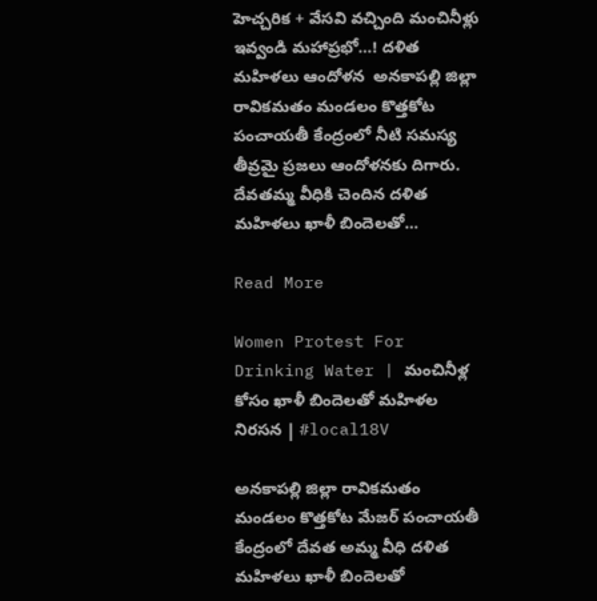హెచ్చరిక + వేసవి వచ్చింది మంచినీళ్లు ఇవ్వండి మహాప్రభో…! దళిత మహిళలు ఆందోళన  అనకాపల్లి జిల్లా రావికమతం మండలం కొత్తకోట పంచాయతీ కేంద్రంలో నీటి సమస్య తీవ్రమై ప్రజలు ఆందోళనకు దిగారు. దేవతమ్మ వీధికి చెందిన దళిత మహిళలు ఖాళీ బిందెలతో…

Read More

Women Protest For Drinking Water | మంచినీళ్ల కోసం ఖాళీ బిందెలతో మహిళల నిరసన | #local18V

అనకాపల్లి జిల్లా రావికమతం మండలం కొత్తకోట మేజర్ పంచాయతీ కేంద్రంలో దేవత అమ్మ వీధి దళిత మహిళలు ఖాళీ బిందెలతో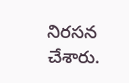నిరసన చేశారు.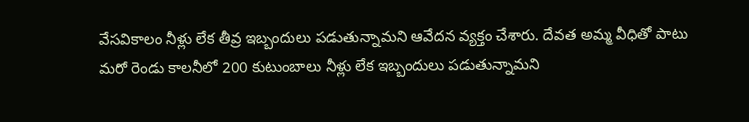వేసవికాలం నీళ్లు లేక తీవ్ర ఇబ్బందులు పడుతున్నామని ఆవేదన వ్యక్తం చేశారు. దేవత అమ్మ వీధితో పాటు మరో రెండు కాలనీలో 200 కుటుంబాలు నీళ్లు లేక ఇబ్బందులు పడుతున్నామని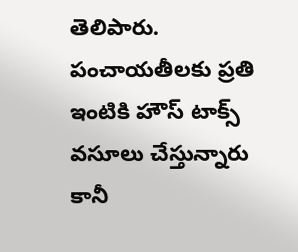తెలిపారు. పంచాయతీలకు ప్రతి ఇంటికి హౌస్ టాక్స్ వసూలు చేస్తున్నారు కానీ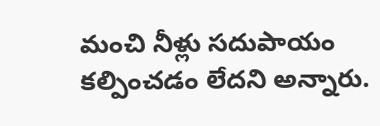మంచి నీళ్లు సదుపాయం కల్పించడం లేదని అన్నారు.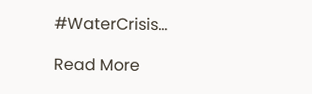#WaterCrisis…

Read More